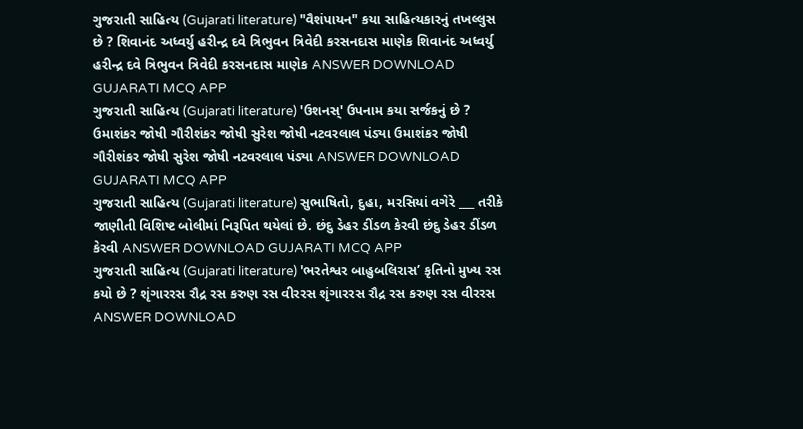ગુજરાતી સાહિત્ય (Gujarati literature) "વૈશંપાયન" કયા સાહિત્યકારનું તખલ્લુસ છે ? શિવાનંદ અધ્વર્યુ હરીન્દ્ર દવે ત્રિભુવન ત્રિવેદી કરસનદાસ માણેક શિવાનંદ અધ્વર્યુ હરીન્દ્ર દવે ત્રિભુવન ત્રિવેદી કરસનદાસ માણેક ANSWER DOWNLOAD GUJARATI MCQ APP
ગુજરાતી સાહિત્ય (Gujarati literature) 'ઉશનસ્' ઉપનામ કયા સર્જકનું છે ? ઉમાશંકર જોષી ગૌરીશંકર જોષી સુરેશ જોષી નટવરલાલ પંડ્યા ઉમાશંકર જોષી ગૌરીશંકર જોષી સુરેશ જોષી નટવરલાલ પંડ્યા ANSWER DOWNLOAD GUJARATI MCQ APP
ગુજરાતી સાહિત્ય (Gujarati literature) સુભાષિતો, દુહા, મરસિયાં વગેરે ___ તરીકે જાણીતી વિશિષ્ટ બોલીમાં નિરૂપિત થયેલાં છે. છંદુ ડેહર ડીંડળ કેરવી છંદુ ડેહર ડીંડળ કેરવી ANSWER DOWNLOAD GUJARATI MCQ APP
ગુજરાતી સાહિત્ય (Gujarati literature) 'ભરતેશ્વર બાહુબલિરાસ’ કૃતિનો મુખ્ય રસ કયો છે ? શૃંગારરસ રૌદ્ર રસ કરુણ રસ વીરરસ શૃંગારરસ રૌદ્ર રસ કરુણ રસ વીરરસ ANSWER DOWNLOAD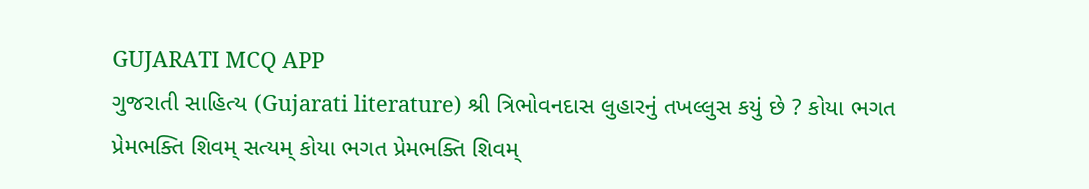GUJARATI MCQ APP
ગુજરાતી સાહિત્ય (Gujarati literature) શ્રી ત્રિભોવનદાસ લુહારનું તખલ્લુસ કયું છે ? કોયા ભગત પ્રેમભક્તિ શિવમ્ સત્યમ્ કોયા ભગત પ્રેમભક્તિ શિવમ્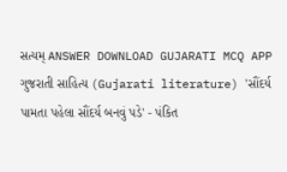સત્યમ્ ANSWER DOWNLOAD GUJARATI MCQ APP
ગુજરાતી સાહિત્ય (Gujarati literature) 'સૌંદર્ય પામતા પહેલા સૌંદર્ય બનવું પડે' - પંકિત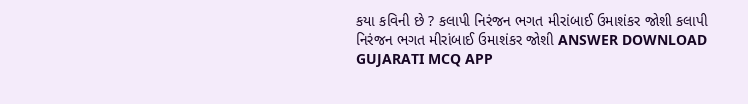કયા કવિની છે ? કલાપી નિરંજન ભગત મીરાંબાઈ ઉમાશંકર જોશી કલાપી નિરંજન ભગત મીરાંબાઈ ઉમાશંકર જોશી ANSWER DOWNLOAD GUJARATI MCQ APP